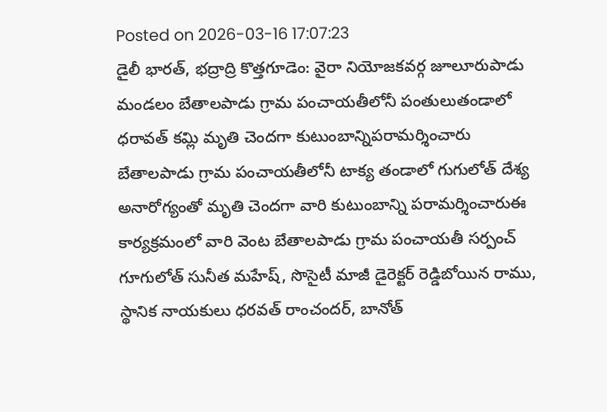Posted on 2026-03-16 17:07:23
డైలీ భారత్, భద్రాద్రి కొత్తగూడెం: వైరా నియోజకవర్గ జూలూరుపాడు మండలం బేతాలపాడు గ్రామ పంచాయతీలోనీ పంతులుతండాలో ధరావత్ కమ్లి మృతి చెందగా కుటుంబాన్నిపరామర్శించారు బేతాలపాడు గ్రామ పంచాయతీలోనీ టాక్య తండాలో గుగులోత్ దేశ్య అనారోగ్యంతో మృతి చెందగా వారి కుటుంబాన్ని పరామర్శించారుఈ కార్యక్రమంలో వారి వెంట బేతాలపాడు గ్రామ పంచాయతీ సర్పంచ్ గూగులోత్ సునీత మహేష్, సొసైటీ మాజీ డైరెక్టర్ రెడ్డిబోయిన రాము, స్థానిక నాయకులు ధరవత్ రాంచందర్, బానోత్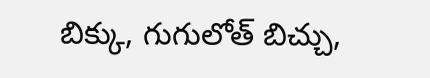బిక్కు, గుగులోత్ బిచ్చు,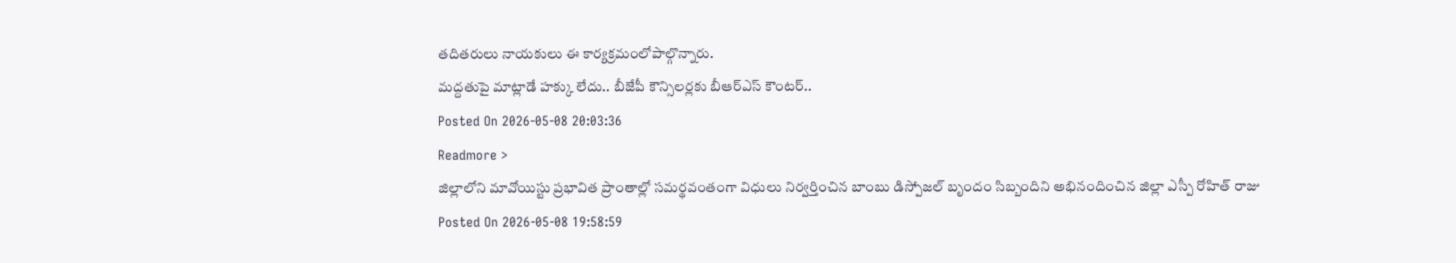తదితరులు నాయకులు ఈ కార్యక్రమంలోపాల్గొన్నారు.
మద్దతుపై మాట్లాడే హక్కు లేదు.. బీజేపీ కౌన్సిలర్లకు బీఆర్ఎస్ కౌంటర్..
Posted On 2026-05-08 20:03:36
Readmore >
జిల్లాలోని మావోయిస్టు ప్రభావిత ప్రాంతాల్లో సమర్థవంతంగా విధులు నిర్వర్తించిన బాంబు డిస్పోజల్ బృందం సిబ్బందిని అభినందించిన జిల్లా ఎస్పీ రోహిత్ రాజు
Posted On 2026-05-08 19:58:59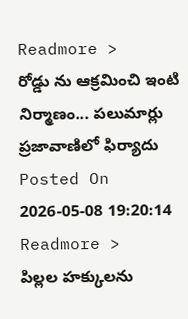Readmore >
రోడ్డు ను ఆక్రమించి ఇంటి నిర్మాణం... పలుమార్లు ప్రజావాణిలో ఫిర్యాదు
Posted On 2026-05-08 19:20:14
Readmore >
పిల్లల హక్కులను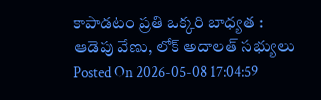కాపాడటం ప్రతి ఒక్కరి బాధ్యత : ఆడెపు వేణు, లోక్ అదాలత్ సభ్యులు
Posted On 2026-05-08 17:04:59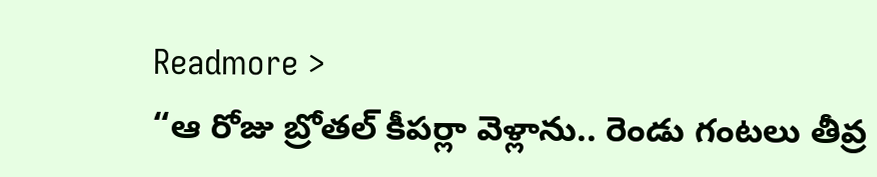Readmore >
“ఆ రోజు బ్రోతల్ కీపర్లా వెళ్లాను.. రెండు గంటలు తీవ్ర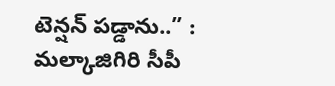టెన్షన్ పడ్డాను..” : మల్కాజిగిరి సీపీ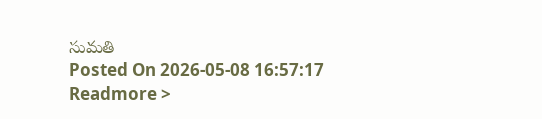సుమతి
Posted On 2026-05-08 16:57:17
Readmore >